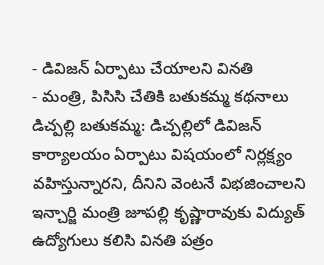- డివిజన్ ఏర్పాటు చేయాలని వినతి
- మంత్రి, పిసిసి చేతికి బతుకమ్మ కథనాలు
డిచ్పల్లి బతుకమ్మ: డిచ్పల్లిలో డివిజన్ కార్యాలయం ఏర్పాటు విషయంలో నిర్లక్ష్యం వహిస్తున్నారని, దీనిని వెంటనే విభజించాలని ఇన్చార్జి మంత్రి జూపల్లి కృష్ణారావుకు విద్యుత్ ఉద్యోగులు కలిసి వినతి పత్రం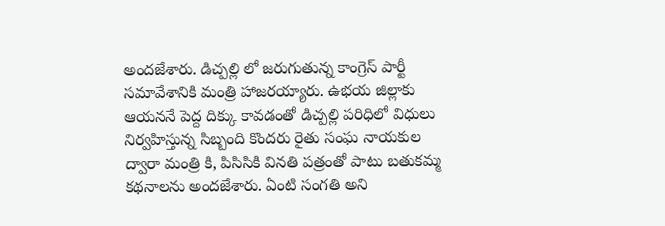అందజేశారు. డిచ్పల్లి లో జరుగుతున్న కాంగ్రెస్ పార్టీ సమావేశానికి మంత్రి హాజరయ్యారు. ఉభయ జిల్లాకు ఆయననే పెద్ద దిక్కు కావడంతో డిచ్పల్లి పరిధిలో విధులు నిర్వహిస్తున్న సిబ్బంది కొందరు రైతు సంఘ నాయకుల ద్వారా మంత్రి కి, పిసిసికి వినతి పత్రంతో పాటు బతుకమ్మ కథనాలను అందజేశారు. ఏంటి సంగతి అని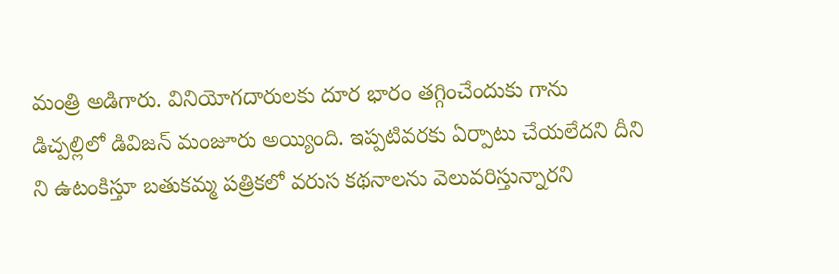మంత్రి అడిగారు. వినియోగదారులకు దూర భారం తగ్గించేందుకు గాను డిచ్పల్లిలో డివిజన్ మంజూరు అయ్యింది. ఇప్పటివరకు ఏర్పాటు చేయలేదని దీని ని ఉటంకిస్తూ బతుకమ్మ పత్రికలో వరుస కథనాలను వెలువరిస్తున్నారని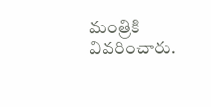మంత్రికి వివరించారు.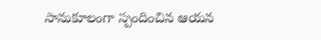సానుకూలంగా స్పందించిన ఆయన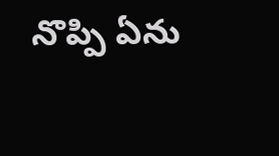నొప్పి ఏను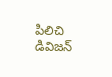పిలిచి డివిజన్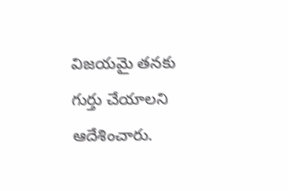విజయమై తనకు గుర్తు చేయాలని ఆదేశించారు.